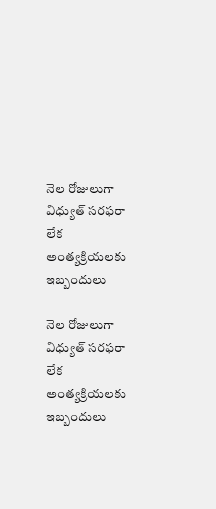నెల రోజులుగా విధ్యుత్ సరఫరా లేక అంత్యక్రియలకు ఇబ్బందులు

నెల రోజులుగా విధ్యుత్ సరఫరా లేక అంత్యక్రియలకు ఇబ్బందులు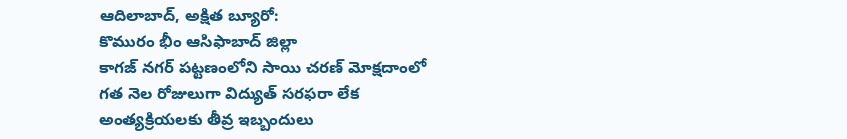ఆదిలాబాద్, అక్షిత బ్యూరో:
కొమురం భీం ఆసిఫాబాద్ జిల్లా
కాగజ్ నగర్ పట్టణంలోని సాయి చరణ్ మోక్షదాంలో గత నెల రోజులుగా విద్యుత్ సరఫరా లేక అంత్యక్రియలకు తీవ్ర ఇబ్బందులు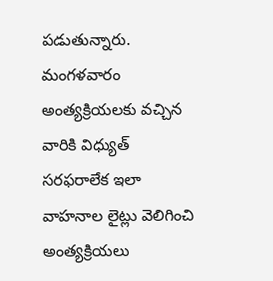పడుతున్నారు. మంగళవారం అంత్యక్రియలకు వచ్చిన వారికి విధ్యుత్ సరఫరాలేక ఇలా వాహనాల లైట్లు వెలిగించి అంత్యక్రియలు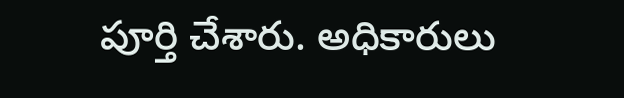పూర్తి చేశారు. అధికారులు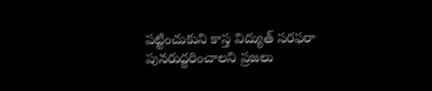పట్టించుకుని కాస్త విద్యుత్ సరఫరా పునరుద్దరించాలని ప్రజలు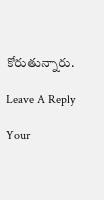కోరుతున్నారు.

Leave A Reply

Your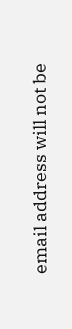email address will not be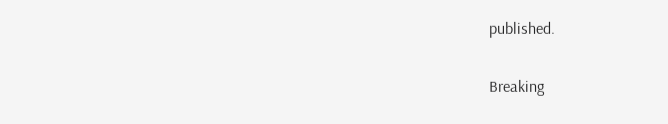published.

Breaking